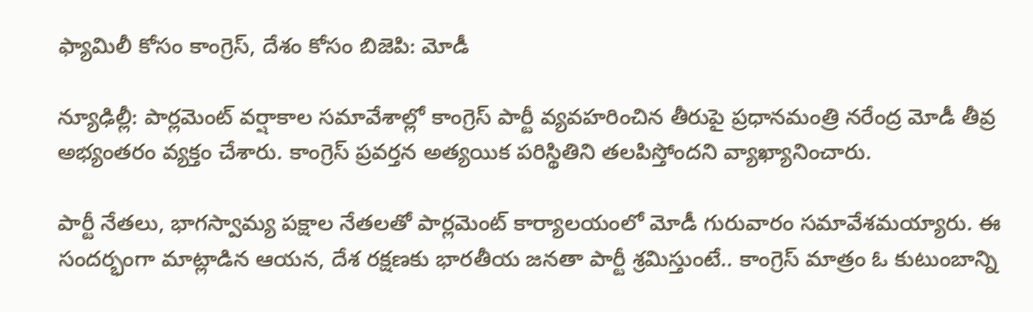ఫ్యామిలీ కోసం కాంగ్రెస్, దేశం కోసం బిజెపి: మోడీ

న్యూఢిల్లీ: పార్లమెంట్ వర్షాకాల సమావేశాల్లో కాంగ్రెస్ పార్టీ వ్యవహరించిన తీరుపై ప్రధానమంత్రి నరేంద్ర మోడీ తీవ్ర అభ్యంతరం వ్యక్తం చేశారు. కాంగ్రెస్ ప్రవర్తన అత్యయిక పరిస్థితిని తలపిస్తోందని వ్యాఖ్యానించారు.

పార్టీ నేతలు, భాగస్వామ్య పక్షాల నేతలతో పార్లమెంట్ కార్యాలయంలో మోడీ గురువారం సమావేశమయ్యారు. ఈ సందర్భంగా మాట్లాడిన ఆయన, దేశ రక్షణకు భారతీయ జనతా పార్టీ శ్రమిస్తుంటే.. కాంగ్రెస్ మాత్రం ఓ కుటుంబాన్ని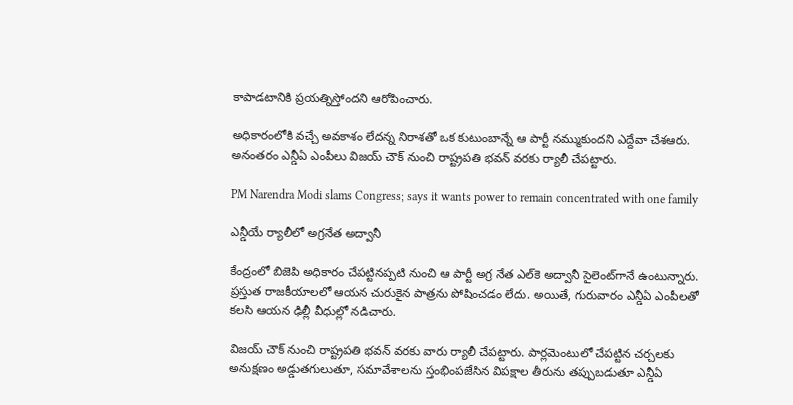కాపాడటానికి ప్రయత్నిస్తోందని ఆరోపించారు.

అధికారంలోకి వచ్చే అవకాశం లేదన్న నిరాశతో ఒక కుటుంబాన్నే ఆ పార్టీ నమ్ముకుందని ఎద్దేవా చేశఆరు. అనంతరం ఎన్డీఏ ఎంపీలు విజయ్ చౌక్ నుంచి రాష్ట్రపతి భవన్ వరకు ర్యాలీ చేపట్టారు.

PM Narendra Modi slams Congress; says it wants power to remain concentrated with one family

ఎన్డీయే ర్యాలీలో అగ్రనేత అద్వానీ

కేంద్రంలో బిజెపి అధికారం చేపట్టినప్పటి నుంచి ఆ పార్టీ అగ్ర నేత ఎల్‌కె అద్వానీ సైలెంట్‌గానే ఉంటున్నారు. ప్రస్తుత రాజకీయాలలో ఆయన చురుకైన పాత్రను పోషించడం లేదు. అయితే, గురువారం ఎన్డీఏ ఎంపీలతో కలసి ఆయన ఢిల్లీ వీధుల్లో నడిచారు.

విజయ్ చౌక్ నుంచి రాష్ట్రపతి భవన్ వరకు వారు ర్యాలీ చేపట్టారు. పార్లమెంటులో చేపట్టిన చర్చలకు అనుక్షణం అడ్డుతగులుతూ, సమావేశాలను స్తంభింపజేసిన విపక్షాల తీరును తప్పుబడుతూ ఎన్డీఏ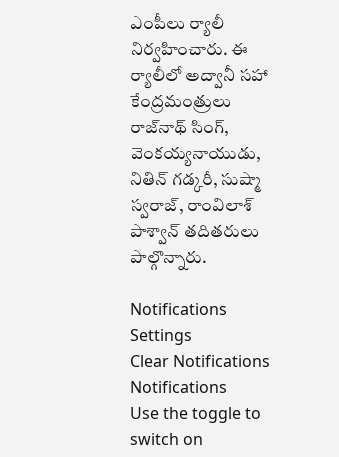ఎంపీలు ర్యాలీ నిర్వహించారు. ఈ ర్యాలీలో అద్వానీ సహా కేంద్రమంత్రులు రాజ్‌నాథ్ సింగ్, వెంకయ్యనాయుడు, నితిన్ గడ్కరీ, సుష్మా స్వరాజ్, రాంవిలాశ్ పాశ్వాన్ తదితరులు పాల్గొన్నారు.

Notifications
Settings
Clear Notifications
Notifications
Use the toggle to switch on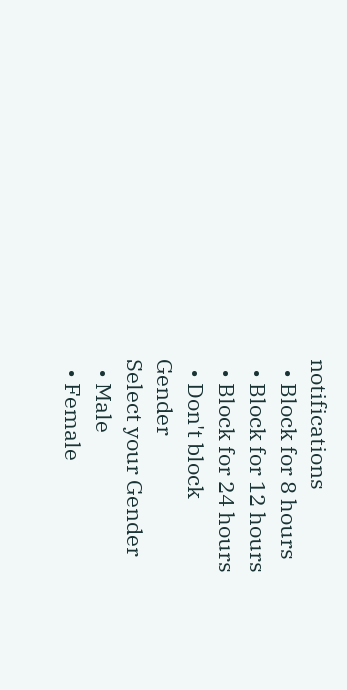notifications
  • Block for 8 hours
  • Block for 12 hours
  • Block for 24 hours
  • Don't block
Gender
Select your Gender
  • Male
  • Female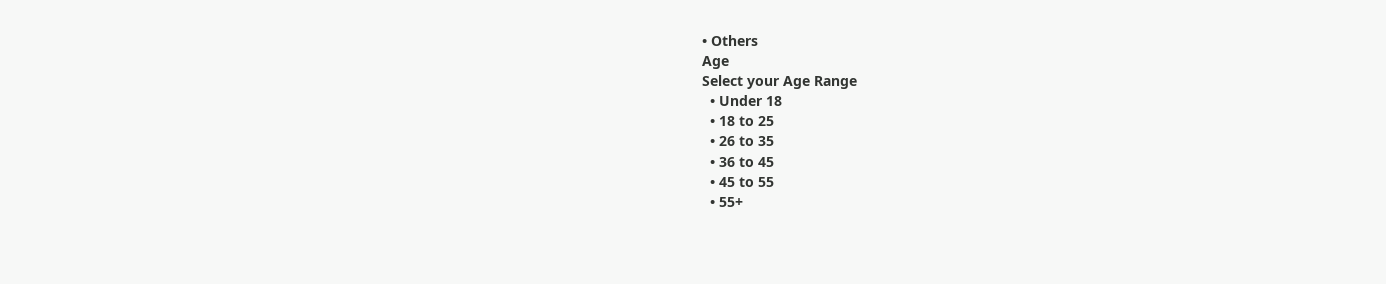• Others
Age
Select your Age Range
  • Under 18
  • 18 to 25
  • 26 to 35
  • 36 to 45
  • 45 to 55
  • 55+